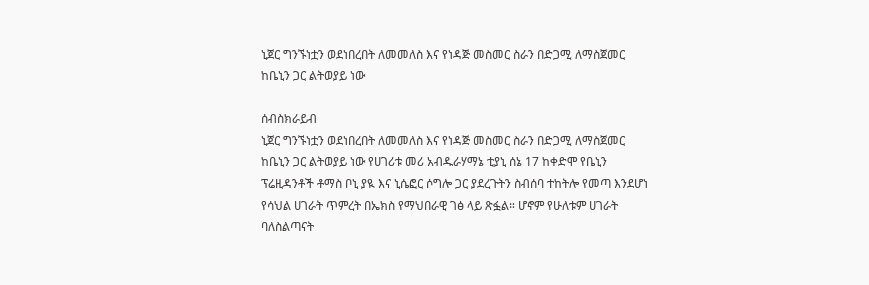ኒጀር ግንኙነቷን ወደነበረበት ለመመለስ እና የነዳጅ መስመር ስራን በድጋሚ ለማስጀመር ከቤኒን ጋር ልትወያይ ነው

ሰብስክራይብ
ኒጀር ግንኙነቷን ወደነበረበት ለመመለስ እና የነዳጅ መስመር ስራን በድጋሚ ለማስጀመር ከቤኒን ጋር ልትወያይ ነው የሀገሪቱ መሪ አብዱራሃማኔ ቲያኒ ሰኔ 17 ከቀድሞ የቤኒን ፕሬዚዳንቶች ቶማስ ቦኒ ያዪ እና ኒሴፎር ሶግሎ ጋር ያደረጉትን ስብሰባ ተከትሎ የመጣ እንደሆነ የሳህል ሀገራት ጥምረት በኤክስ የማህበራዊ ገፅ ላይ ጽፏል። ሆኖም የሁለቱም ሀገራት ባለስልጣናት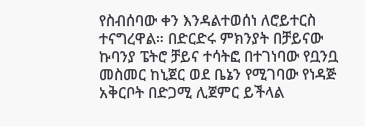የስብሰባው ቀን እንዳልተወሰነ ለሮይተርስ ተናግረዋል። በድርድሩ ምክንያት በቻይናው ኩባንያ ፔትሮ ቻይና ተሳትፎ በተገነባው የቧንቧ መስመር ከኒጀር ወደ ቤኔን የሚገባው የነዳጅ አቅርቦት በድጋሚ ሊጀምር ይችላል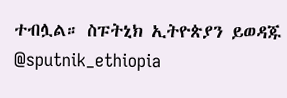ተብሏል። ስፑትኒክ ኢትዮጵያን ይወዳጁ @sputnik_ethiopia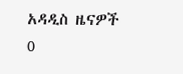አዳዲስ ዜናዎች
0